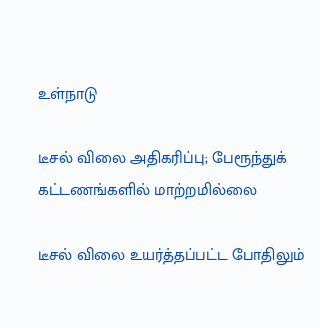உள்நாடு

டீசல் விலை அதிகரிப்பு; பேரூந்துக் கட்டணங்களில் மாற்றமில்லை

டீசல் விலை உயர்த்தப்பட்ட போதிலும்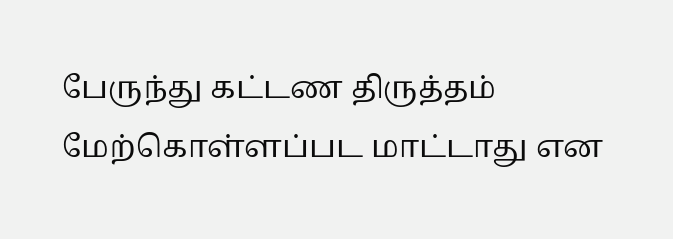பேருந்து கட்டண திருத்தம் மேற்கொள்ளப்பட மாட்டாது என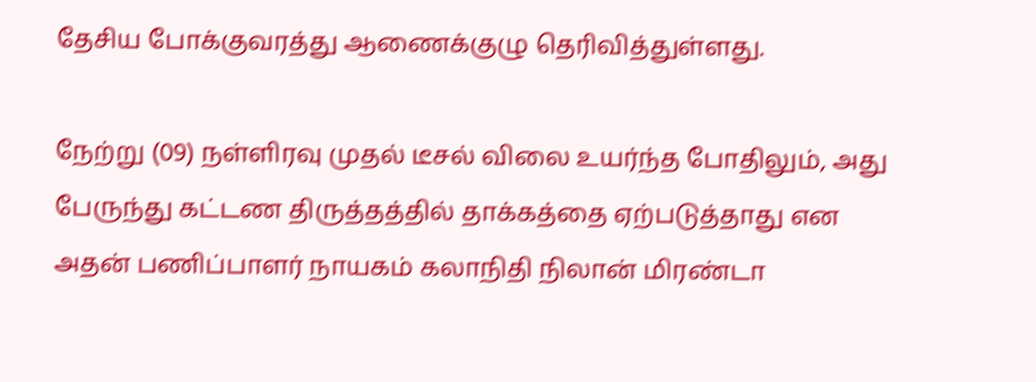தேசிய போக்குவரத்து ஆணைக்குழு தெரிவித்துள்ளது.

நேற்று (09) நள்ளிரவு முதல் டீசல் விலை உயர்ந்த போதிலும், அது பேருந்து கட்டண திருத்தத்தில் தாக்கத்தை ஏற்படுத்தாது என அதன் பணிப்பாளர் நாயகம் கலாநிதி நிலான் மிரண்டா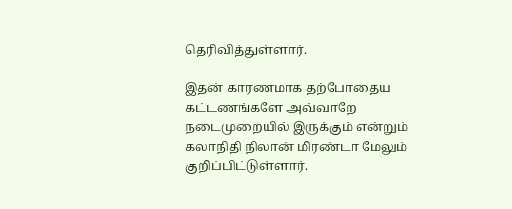தெரிவித்துள்ளார்.

இதன் காரணமாக தற்போதைய கட்டணங்களே அவ்வாறே நடைமுறையில் இருக்கும் என்றும் கலாநிதி நிலான் மிரண்டா மேலும் குறிப்பிட்டுள்ளார்.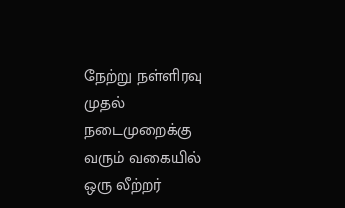நேற்று நள்ளிரவு முதல் நடைமுறைக்கு வரும் வகையில் ஒரு லீற்றர்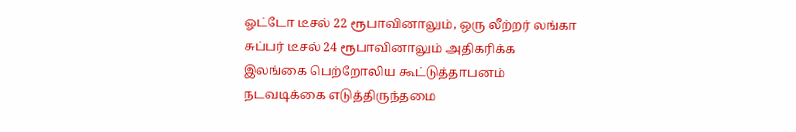ஓட்டோ டீசல் 22 ரூபாவினாலும், ஒரு லீற்றர் லங்கா சுப்பர் டீசல் 24 ரூபாவினாலும் அதிகரிக்க இலங்கை பெற்றோலிய கூட்டுத்தாபனம் நடவடிக்கை எடுத்திருந்தமை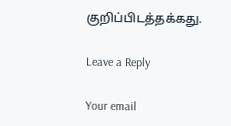குறிப்பிடத்தக்கது.

Leave a Reply

Your email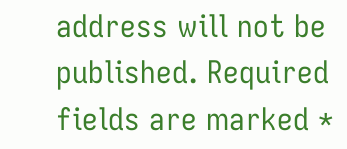address will not be published. Required fields are marked *